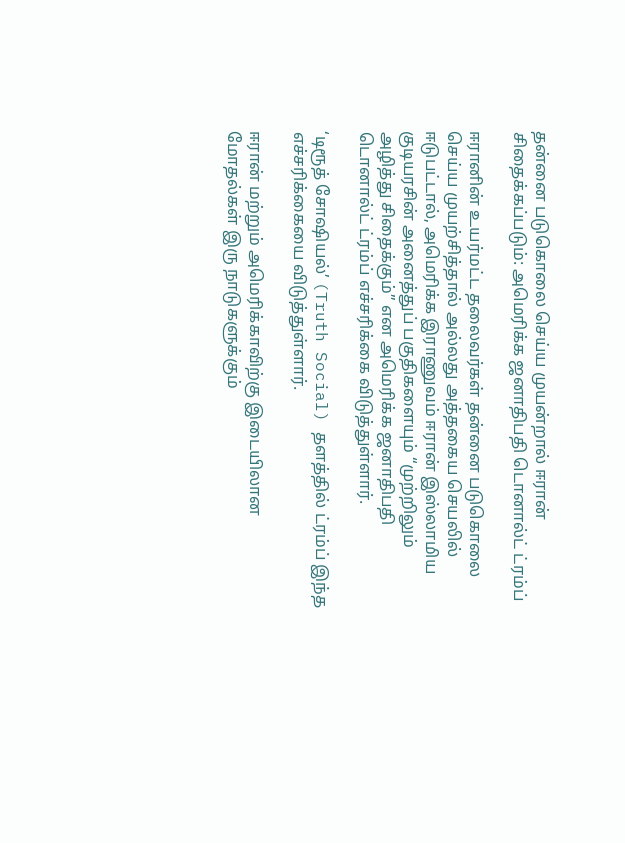தன்னை படுகொலை செய்ய முயன்றால் ஈரான் சிதைக்கப்படும்: அமெரிக்க ஜனாதிபதி டொனால்ட் ட்ரம்ப்

ஈரானின் உயர்மட்ட தலைவர்கள் தன்னை படுகொலை செய்ய முயற்சித்தால் அல்லது அத்தகைய செயலில் ஈடுபட்டால், அமெரிக்க இராணுவம் ஈரான் இஸ்லாமிய குடியரசின் அனைத்துப் பகுதிகளையும் “முற்றிலும் அழித்து சிதைக்கும்” என அமெரிக்க ஜனாதிபதி டொனால்ட் ட்ரம்ப் எச்சரிக்கை விடுத்துள்ளார்.

‘டிரூத் சோஷியல்’ (Truth Social) தளத்தில் ட்ரம்ப் இந்த எச்சரிக்கையை விடுத்துள்ளார்.

ஈரான் மற்றும் அமெரிக்காவிற்கு இடையிலான மோதல்கள் இரு நாடுகளுக்கும்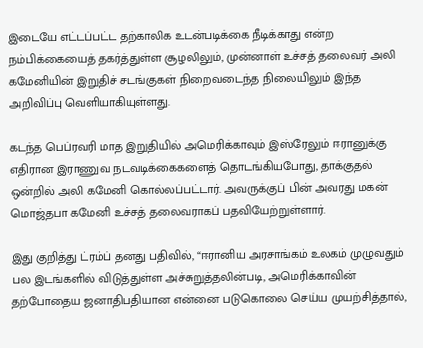இடையே எட்டப்பட்ட தற்காலிக உடன்படிக்கை நீடிக்காது என்ற நம்பிக்கையைத் தகர்த்துள்ள சூழலிலும், முன்னாள் உச்சத் தலைவர் அலி கமேனியின் இறுதிச் சடங்குகள் நிறைவடைந்த நிலையிலும் இந்த அறிவிப்பு வெளியாகியுள்ளது.

கடந்த பெப்ரவரி மாத இறுதியில் அமெரிக்காவும் இஸ்ரேலும் ஈரானுக்கு எதிரான இராணுவ நடவடிக்கைகளைத் தொடங்கியபோது, தாக்குதல் ஒன்றில் அலி கமேனி கொல்லப்பட்டார். அவருக்குப் பின் அவரது மகன் மொஜ்தபா கமேனி உச்சத் தலைவராகப் பதவியேற்றுள்ளார்.

இது குறித்து ட்ரம்ப் தனது பதிவில், “ஈரானிய அரசாங்கம் உலகம் முழுவதும் பல இடங்களில் விடுத்துள்ள அச்சுறுத்தலின்படி, அமெரிக்காவின் தற்போதைய ஜனாதிபதியான என்னை படுகொலை செய்ய முயற்சித்தால்,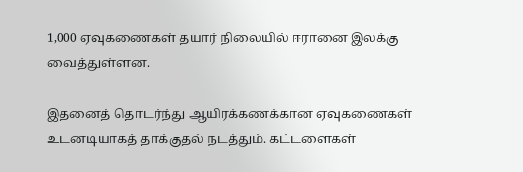1,000 ஏவுகணைகள் தயார் நிலையில் ஈரானை இலக்கு வைத்துள்ளன.

இதனைத் தொடர்ந்து ஆயிரக்கணக்கான ஏவுகணைகள் உடனடியாகத் தாக்குதல் நடத்தும். கட்டளைகள்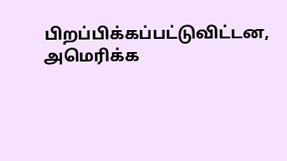பிறப்பிக்கப்பட்டுவிட்டன, அமெரிக்க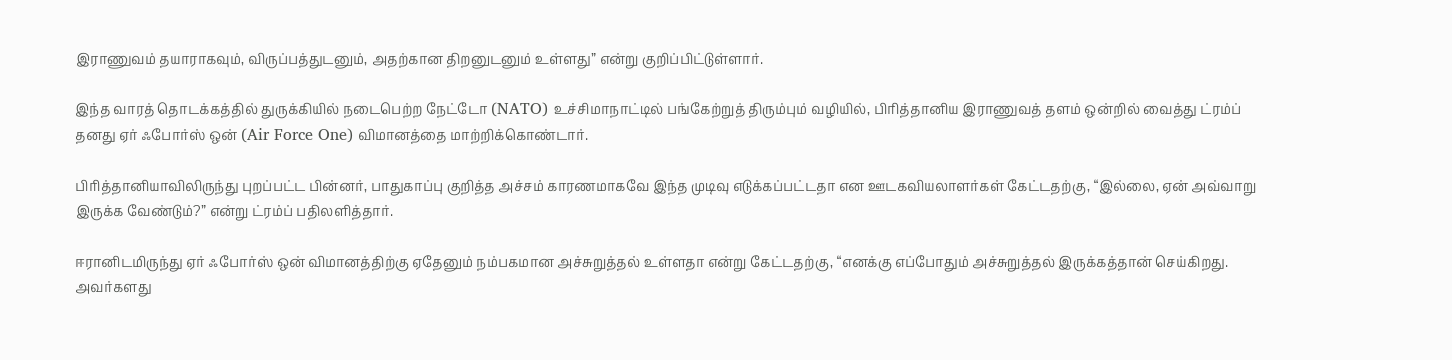இராணுவம் தயாராகவும், விருப்பத்துடனும், அதற்கான திறனுடனும் உள்ளது” என்று குறிப்பிட்டுள்ளார்.

இந்த வாரத் தொடக்கத்தில் துருக்கியில் நடைபெற்ற நேட்டோ (NATO) உச்சிமாநாட்டில் பங்கேற்றுத் திரும்பும் வழியில், பிரித்தானிய இராணுவத் தளம் ஒன்றில் வைத்து ட்ரம்ப் தனது ஏர் ஃபோர்ஸ் ஒன் (Air Force One) விமானத்தை மாற்றிக்கொண்டார்.

பிரித்தானியாவிலிருந்து புறப்பட்ட பின்னர், பாதுகாப்பு குறித்த அச்சம் காரணமாகவே இந்த முடிவு எடுக்கப்பட்டதா என ஊடகவியலாளர்கள் கேட்டதற்கு, “இல்லை, ஏன் அவ்வாறு இருக்க வேண்டும்?” என்று ட்ரம்ப் பதிலளித்தார்.

ஈரானிடமிருந்து ஏர் ஃபோர்ஸ் ஒன் விமானத்திற்கு ஏதேனும் நம்பகமான அச்சுறுத்தல் உள்ளதா என்று கேட்டதற்கு, “எனக்கு எப்போதும் அச்சுறுத்தல் இருக்கத்தான் செய்கிறது. அவர்களது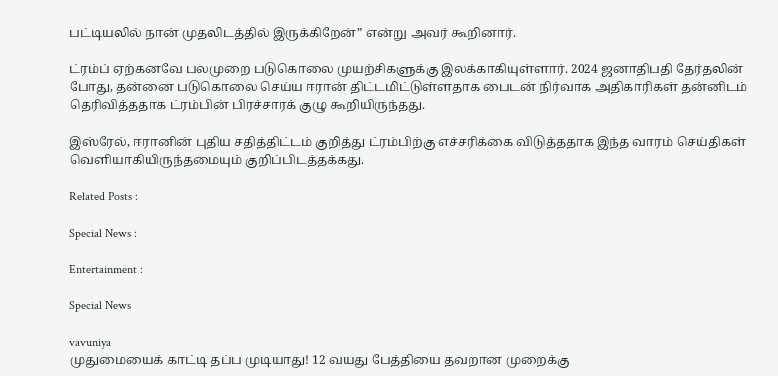பட்டியலில் நான் முதலிடத்தில் இருக்கிறேன்” என்று அவர் கூறினார்.

ட்ரம்ப் ஏற்கனவே பலமுறை படுகொலை முயற்சிகளுக்கு இலக்காகியுள்ளார். 2024 ஜனாதிபதி தேர்தலின் போது, தன்னை படுகொலை செய்ய ஈரான் திட்டமிட்டுள்ளதாக பைடன் நிர்வாக அதிகாரிகள் தன்னிடம் தெரிவித்ததாக ட்ரம்பின் பிரச்சாரக் குழு கூறியிருந்தது.

இஸ்ரேல், ஈரானின் புதிய சதித்திட்டம் குறித்து ட்ரம்பிற்கு எச்சரிக்கை விடுத்ததாக இந்த வாரம் செய்திகள் வெளியாகியிருந்தமையும் குறிப்பிடத்தக்கது.

Related Posts :

Special News :

Entertainment :

Special News

vavuniya
முதுமையைக் காட்டி தப்ப முடியாது! 12 வயது பேத்தியை தவறான முறைக்கு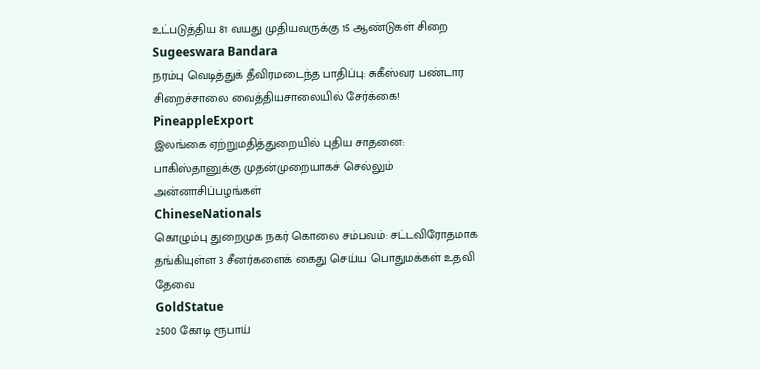உட்படுத்திய 81 வயது முதியவருக்கு 15 ஆண்டுகள் சிறை
Sugeeswara Bandara
நரம்பு வெடித்துக் தீவிரமடைந்த பாதிப்பு: சுகீஸ்வர பண்டார சிறைச்சாலை வைத்தியசாலையில் சேர்க்கை!
PineappleExport
இலங்கை ஏற்றுமதித்துறையில் புதிய சாதனை: பாகிஸ்தானுக்கு முதன்முறையாகச் செல்லும் அன்னாசிப்பழங்கள்
ChineseNationals
கொழும்பு துறைமுக நகர் கொலை சம்பவம்: சட்டவிரோதமாக தங்கியுள்ள 3 சீனர்களைக் கைது செய்ய பொதுமக்கள் உதவி தேவை
GoldStatue
2500 கோடி ரூபாய்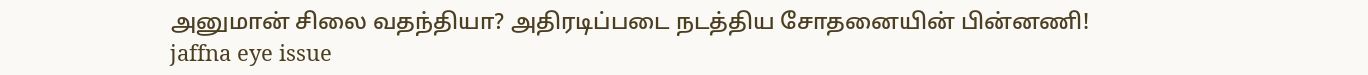அனுமான் சிலை வதந்தியா? அதிரடிப்படை நடத்திய சோதனையின் பின்னணி!
jaffna eye issue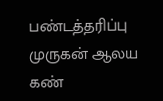பண்டத்தரிப்பு முருகன் ஆலய கண்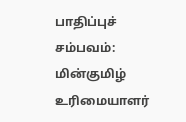பாதிப்புச் சம்பவம்: மின்குமிழ் உரிமையாளர்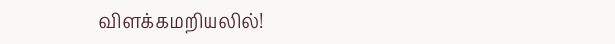விளக்கமறியலில்!